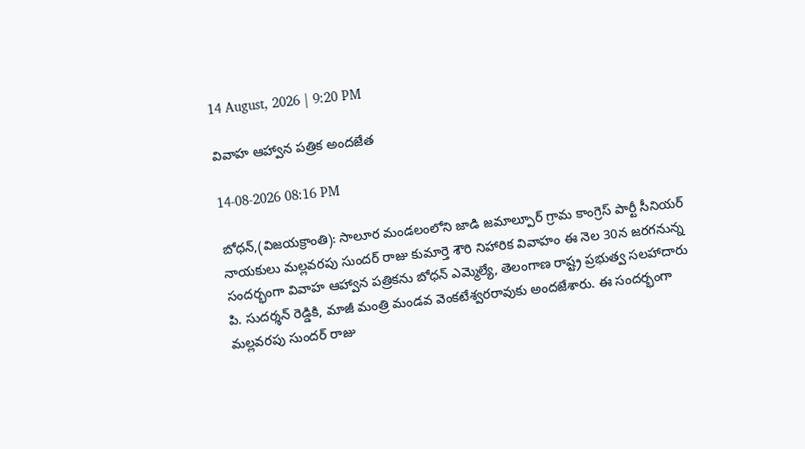14 August, 2026 | 9:20 PM

వివాహ ఆహ్వాన పత్రిక అందజేత

14-08-2026 08:16 PM

బోధన్,(విజయక్రాంతి): సాలూర మండలంలోని జాడి జమాల్పూర్ గ్రామ కాంగ్రెస్ పార్టీ సీనియర్ నాయకులు మల్లవరపు సుందర్ రాజు కుమార్తె శౌరి నిహారిక వివాహం ఈ నెల 30న జరగనున్న సందర్భంగా వివాహ ఆహ్వాన పత్రికను బోధన్ ఎమ్మెల్యే, తెలంగాణ రాష్ట్ర ప్రభుత్వ సలహాదారు పి. సుదర్శన్ రెడ్డికి, మాజీ మంత్రి మండవ వెంకటేశ్వరరావుకు అందజేశారు. ఈ సందర్భంగా మల్లవరపు సుందర్ రాజు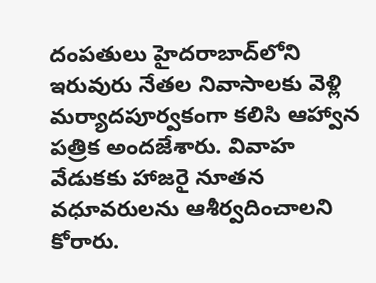దంపతులు హైదరాబాద్‌లోని ఇరువురు నేతల నివాసాలకు వెళ్లి మర్యాదపూర్వకంగా కలిసి ఆహ్వాన పత్రిక అందజేశారు. వివాహ వేడుకకు హాజరై నూతన వధూవరులను ఆశీర్వదించాలని కోరారు.